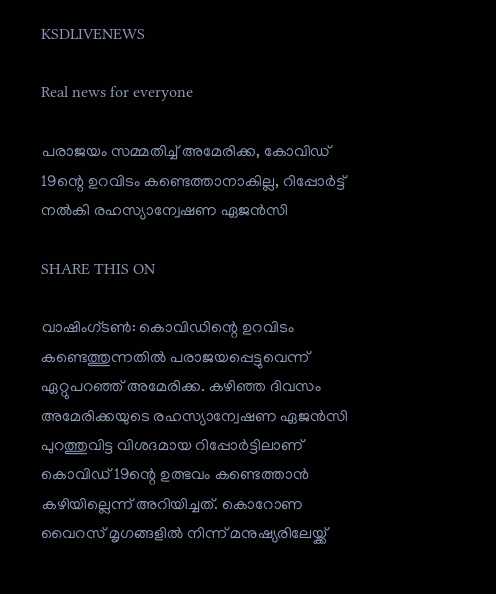KSDLIVENEWS

Real news for everyone

പരാജയം സമ്മതിച്ച്‌ അമേരിക്ക, കോവിഡ് 19ന്റെ ഉറവിടം കണ്ടെത്താനാകില്ല, റിപ്പോര്‍ട്ട് നല്‍കി രഹസ്യാന്വേഷണ ഏജന്‍സി

SHARE THIS ON

വാഷിംഗ്ടണ്‍: കൊവിഡിന്റെ ഉറവിടം കണ്ടെത്തുന്നതില്‍ പരാജയപ്പെട്ടുവെന്ന് ഏറ്റുപറഞ്ഞ് അമേരിക്ക. കഴിഞ്ഞ ദിവസം അമേരിക്കയുടെ രഹസ്യാന്വേഷണ ഏജന്‍സി പുറത്തുവിട്ട വിശദമായ റിപ്പോര്‍ട്ടിലാണ് കൊവിഡ് 19ന്റെ ഉത്ഭവം കണ്ടെത്താന്‍ കഴിയില്ലെന്ന് അറിയിച്ചത്. കൊറോണ വൈറസ് മൃഗങ്ങളില്‍ നിന്ന് മനുഷ്യരിലേയ്ക്ക്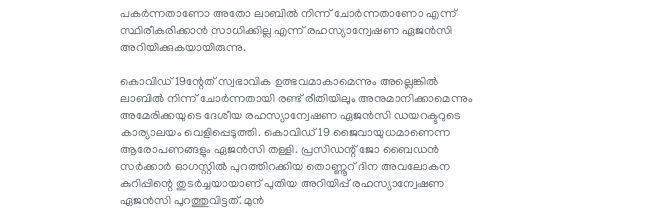പകര്‍ന്നതാണോ അതോ ലാബില്‍ നിന്ന് ചോര്‍ന്നതാണോ എന്ന് സ്ഥിരീകരിക്കാന്‍ സാധിക്കില്ല എന്ന് രഹസ്യാന്വേഷണ ഏജന്‍സി അറിയിക്കുകയായിരുന്നു.

കൊവിഡ് 19ന്റേത് സ്വഭാവിക ഉത്ഭവമാകാമെന്നും അല്ലെങ്കില്‍ ലാബില്‍ നിന്ന് ചോര്‍ന്നതായി രണ്ട് രീതിയിലും അനുമാനിക്കാമെന്നും അമേരിക്കയുടെ ദേശീയ രഹസ്യാന്വേഷണ ഏജന്‍സി ഡയറക്ടറുടെ കാര്യാലയം വെളിപ്പെടുത്തി. കൊവിഡ് 19 ജൈവായുധമാണെന്ന ആരോപണങ്ങളും ഏജന്‍സി തള്ളി. പ്രസിഡന്റ് ജോ ബൈഡന്‍ സര്‍ക്കാര്‍ ഓഗസ്റ്റില്‍ പുറത്തിറക്കിയ തൊണ്ണൂറ് ദിന അവലോകന കുറിപ്പിന്റെ തുടര്‍ച്ചയായാണ് പുതിയ അറിയിപ്പ് രഹസ്യാന്വേഷണ ഏജന്‍സി പുറത്തുവിട്ടത്. മുന്‍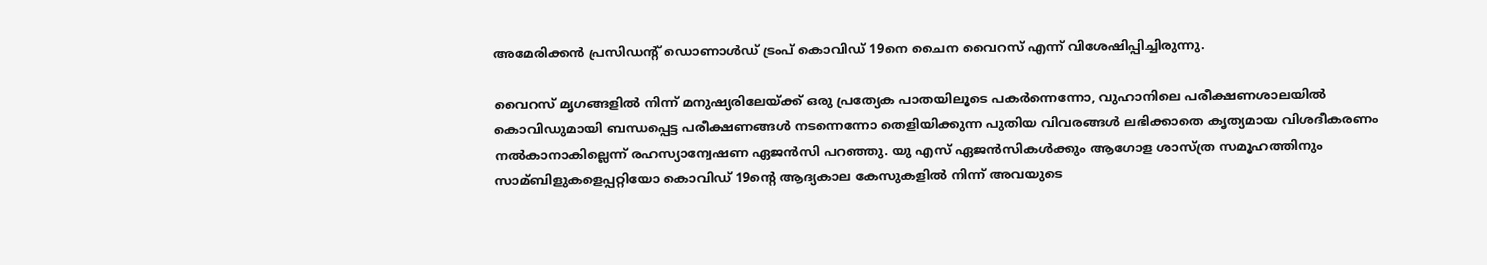അമേരിക്കന്‍ പ്രസിഡന്റ് ഡൊണാള്‍ഡ് ട്രംപ് കൊവിഡ് 19നെ ചൈന വൈറസ് എന്ന് വിശേഷിപ്പിച്ചിരുന്നു.

വൈറസ് മൃഗങ്ങളില്‍ നിന്ന് മനുഷ്യരിലേയ്ക്ക് ഒരു പ്രത്യേക പാതയിലൂടെ പകര്‍ന്നെന്നോ, വുഹാനിലെ പരീക്ഷണശാലയില്‍ കൊവിഡുമായി ബന്ധപ്പെട്ട പരീക്ഷണങ്ങള്‍ നടന്നെന്നോ തെളിയിക്കുന്ന പുതിയ വിവരങ്ങള്‍ ലഭിക്കാതെ കൃത്യമായ വിശദീകരണം നല്‍കാനാകില്ലെന്ന് രഹസ്യാന്വേഷണ ഏജന്‍സി പറഞ്ഞു. യു എസ് ഏജന്‍സികള്‍ക്കും ആഗോള ശാസ്ത്ര സമൂഹത്തിനും സാമ്ബിളുകളെപ്പറ്റിയോ കൊവിഡ് 19ന്റെ ആദ്യകാല കേസുകളില്‍ നിന്ന് അവയുടെ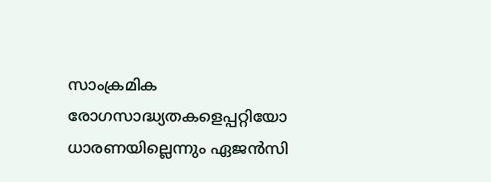സാംക്രമിക രോഗസാദ്ധ്യതകളെപ്പറ്റിയോ ധാരണയില്ലെന്നും ഏജന്‍സി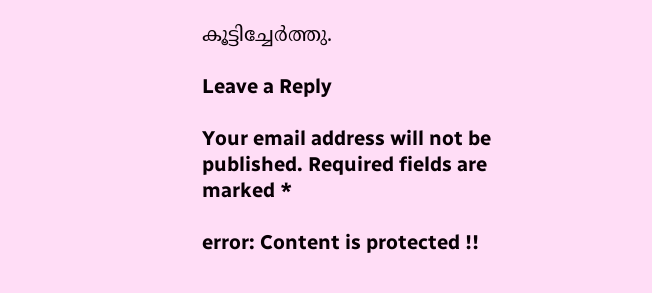കൂട്ടിച്ചേര്‍ത്തു.

Leave a Reply

Your email address will not be published. Required fields are marked *

error: Content is protected !!